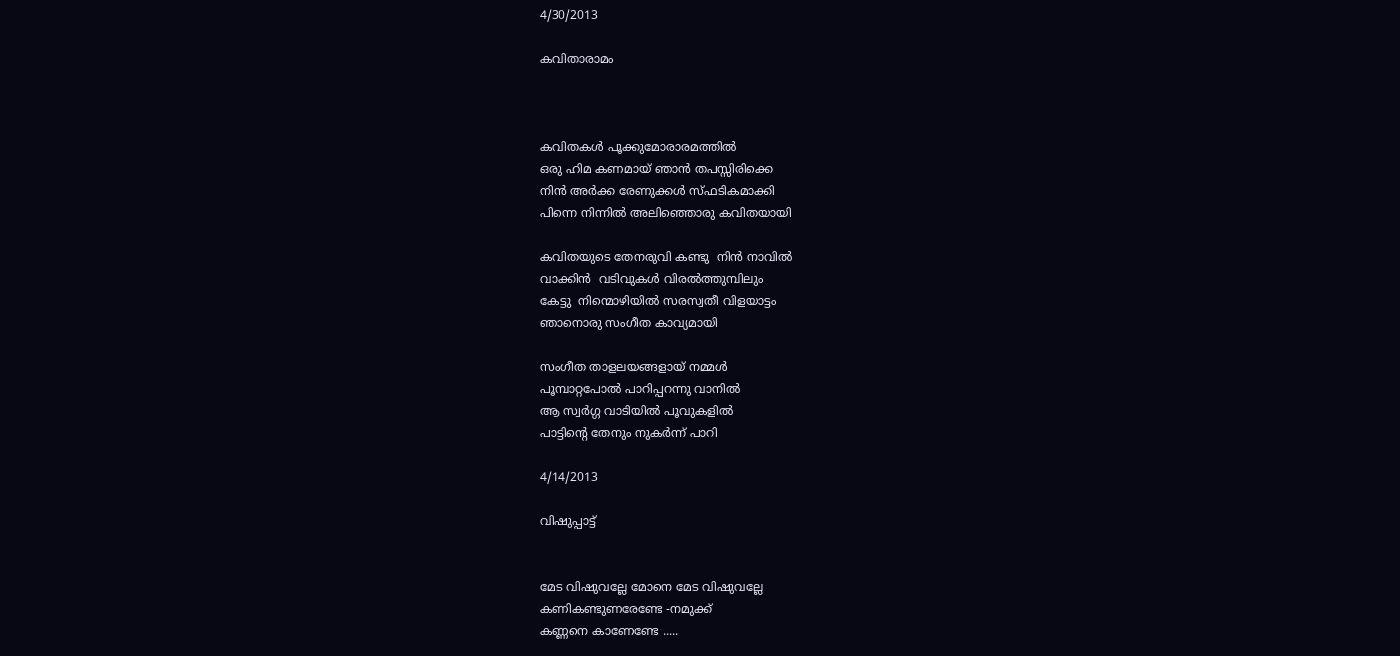4/30/2013

കവിതാരാമം



കവിതകൾ പൂക്കുമോരാരമത്തിൽ
ഒരു ഹിമ കണമായ്‌ ഞാൻ തപസ്സിരിക്കെ
നിൻ അർക്ക രേണുക്കൾ സ്ഫടികമാക്കി
പിന്നെ നിന്നിൽ അലിഞ്ഞൊരു കവിതയായി

കവിതയുടെ തേനരുവി കണ്ടു  നിൻ നാവിൽ
വാക്കിൻ  വടിവുകൾ വിരൽത്തുമ്പിലും
കേട്ടു  നിന്മൊഴിയിൽ സരസ്വതീ വിളയാട്ടം
ഞാനൊരു സംഗീത കാവ്യമായി

സംഗീത താളലയങ്ങളായ് നമ്മൾ
പൂമ്പാറ്റപോൽ പാറിപ്പറന്നു വാനിൽ
ആ സ്വർഗ്ഗ വാടിയിൽ പൂവുകളിൽ
പാട്ടിന്റെ തേനും നുകർന്ന് പാറി

4/14/2013

വിഷുപ്പാട്ട്


മേട വിഷുവല്ലേ മോനെ മേട വിഷുവല്ലേ
കണികണ്ടുണരേണ്ടേ -നമുക്ക്
കണ്ണനെ കാണേണ്ടേ .....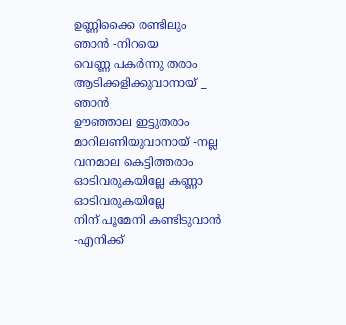ഉണ്ണിക്കൈ രണ്ടിലും ഞാൻ -നിറയെ
വെണ്ണ പകർന്നു തരാം
ആടിക്കളിക്കുവാനായ് _ ഞാൻ
ഊഞ്ഞാല ഇട്ടുതരാം
മാറിലണിയുവാനായ് -നല്ല
വനമാല കെട്ടിത്തരാം
ഓടിവരുകയില്ലേ കണ്ണാ ഓടിവരുകയില്ലേ
നിന് പൂമേനി കണ്ടിടുവാൻ -എനിക്ക്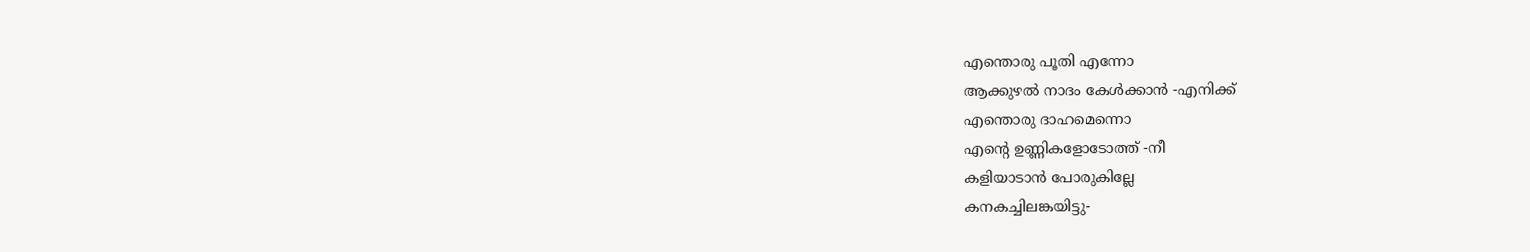എന്തൊരു പൂതി എന്നോ
ആക്കുഴൽ നാദം കേൾക്കാൻ -എനിക്ക്
എന്തൊരു ദാഹമെന്നൊ
എന്റെ ഉണ്ണികളോടോത്ത് -നീ
കളിയാടാൻ പോരുകില്ലേ
കനകച്ചിലങ്കയിട്ടു-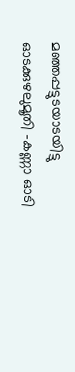മഞ്ഞപ്പട്ടുടയാടയിട്ടു
ഓടക്കുഴലുമൂതി -കണ്ണാ ഓടി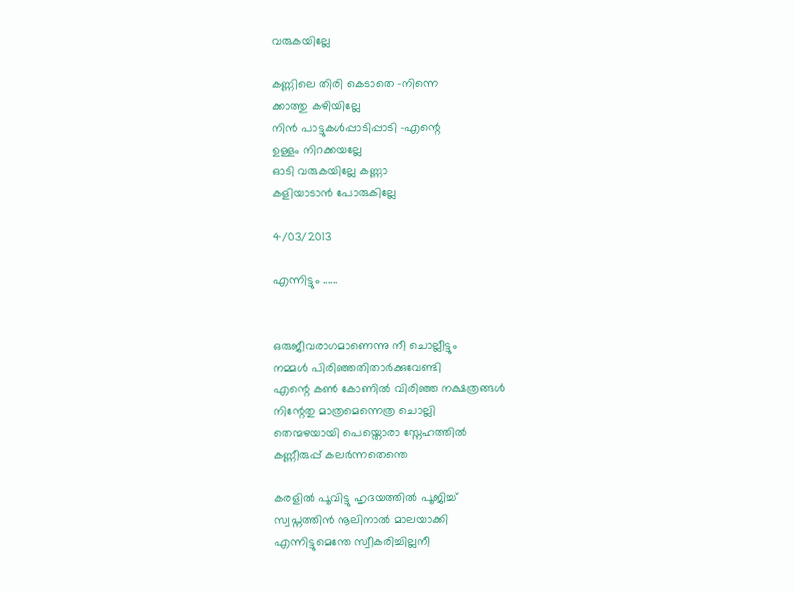വരുകയില്ലേ

കണ്ണിലെ തിരി കെടാതെ -നിന്നെ
ക്കാത്തു കഴിയില്ലേ
നിൻ പാട്ടുകൾപ്പാടിപ്പാടി -എന്റെ
ഉള്ളം നിറക്കയല്ലേ
ഓടി വരുകയില്ലേ കണ്ണാ
കളിയാടാൻ പോരുകില്ലേ

4/03/2013

എന്നിട്ടും ......


ഒരുജീവരാഗമാണെന്നു നീ ചൊല്ലീട്ടും
നമ്മൾ പിരിഞ്ഞതിതാർക്കുവേണ്ടി
എന്റെ കണ്‍ കോണിൽ വിരിഞ്ഞ നക്ഷത്രങ്ങൾ
നിന്റേതു മാത്രമെന്നെത്ര ചൊല്ലി
തെന്മഴയായി പെയ്തൊരാ സ്നേഹത്തിൽ
കണ്ണീരുപ്പ് കലർന്നതെന്തെ

കരളിൽ പൂവിട്ടു ഹൃദയത്തിൽ പൂജിച്ച്
സ്വപ്നത്തിൻ നൂലിനാൽ മാലയാക്കി
എന്നിട്ടുമെന്തേ സ്വീകരിച്ചില്ലനീ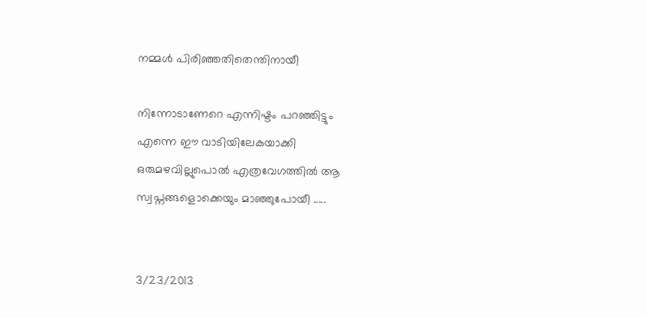നമ്മൾ പിരിഞ്ഞതിതെന്തിനായീ

നിന്നോടാണേറെ എന്നിഷ്ടം പറഞ്ഞിട്ടും
എന്നെ ഈ വാടിയിലേകയാക്കി
ഒരുമഴവില്ലുപൊൽ എത്രവേഗത്തിൽ ആ
സ്വപ്നങ്ങളൊക്കെയും മാഞ്ഞുപോയീ .....


3/23/2013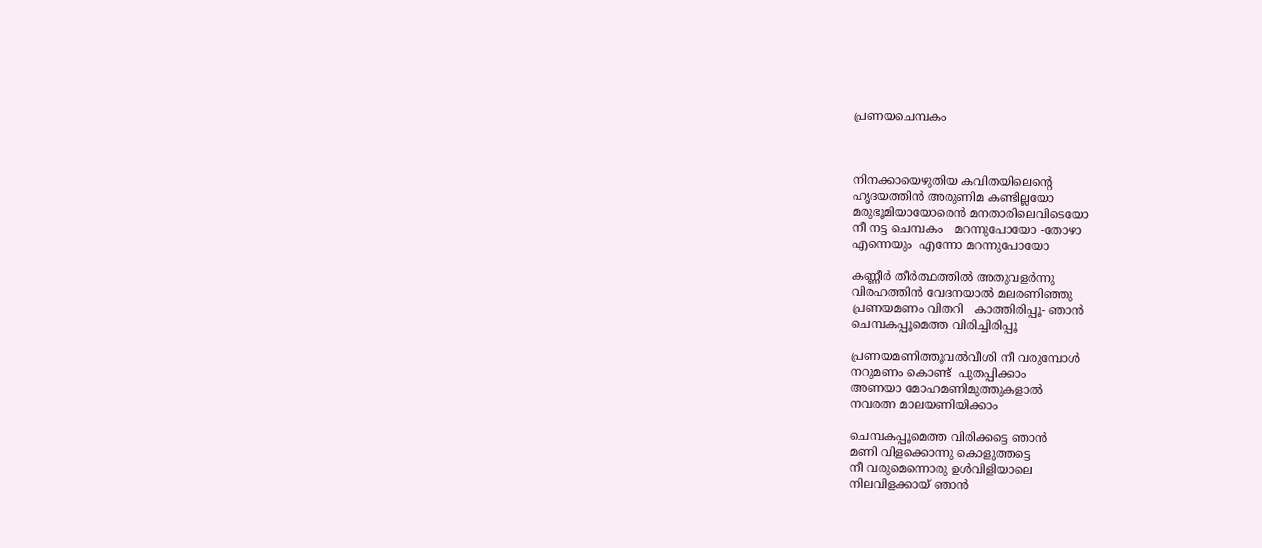പ്രണയചെമ്പകം



നിനക്കായെഴുതിയ കവിതയിലെന്റെ
ഹൃദയത്തിൻ അരുണിമ കണ്ടില്ലയോ
മരുഭൂമിയായോരെൻ മനതാരിലെവിടെയോ
നീ നട്ട ചെമ്പകം   മറന്നുപോയോ -തോഴാ
എന്നെയും  എന്നോ മറന്നുപോയോ

കണ്ണീർ തീർത്ഥത്തിൽ അതുവളർന്നു
വിരഹത്തിൻ വേദനയാൽ മലരണിഞ്ഞു
പ്രണയമണം വിതറി   കാത്തിരിപ്പൂ- ഞാൻ
ചെമ്പകപ്പൂമെത്ത വിരിച്ചിരിപ്പൂ

പ്രണയമണിത്തൂവൽവീശി നീ വരുമ്പോൾ
നറുമണം കൊണ്ട്  പുതപ്പിക്കാം
അണയാ മോഹമണിമുത്തുകളാൽ
നവരത്ന മാലയണിയിക്കാം

ചെമ്പകപ്പൂമെത്ത വിരിക്കട്ടെ ഞാൻ
മണി വിളക്കൊന്നു കൊളുത്തട്ടെ
നീ വരുമെന്നൊരു ഉൾവിളിയാലെ
നിലവിളക്കായ് ഞാൻ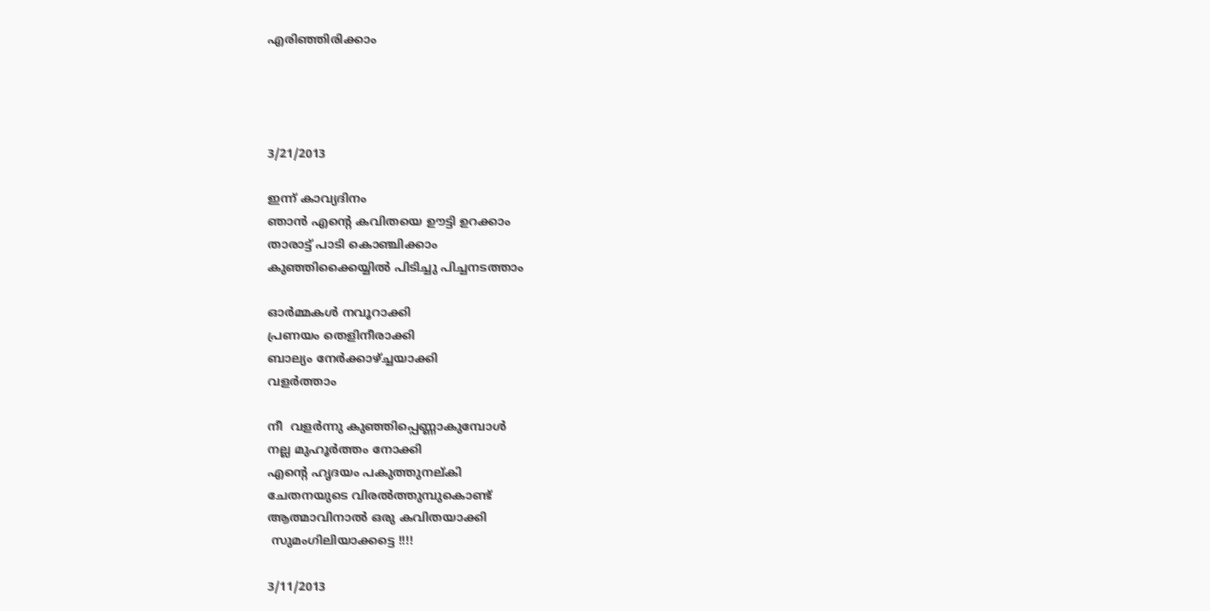എരിഞ്ഞിരിക്കാം




3/21/2013

ഇന്ന് കാവ്യദിനം
ഞാൻ എന്റെ കവിതയെ ഊട്ടി ഉറക്കാം
താരാട്ട് പാടി കൊഞ്ചിക്കാം
കുഞ്ഞിക്കൈയ്യിൽ പിടിച്ചു പിച്ചനടത്താം

ഓർമ്മകൾ നവൂറാക്കി
പ്രണയം തെളിനീരാക്കി
ബാല്യം നേർക്കാഴ്ച്ചയാക്കി
വളർത്താം

നീ  വളർന്നു കുഞ്ഞിപ്പെണ്ണാകുമ്പോൾ
നല്ല മുഹൂർത്തം നോക്കി
എന്റെ ഹൃദയം പകുത്തുനല്കി
ചേതനയുടെ വിരൽത്തുമ്പുകൊണ്ട്
ആത്മാവിനാൽ ഒരു കവിതയാക്കി
 സുമംഗിലിയാക്കട്ടെ !!!!

3/11/2013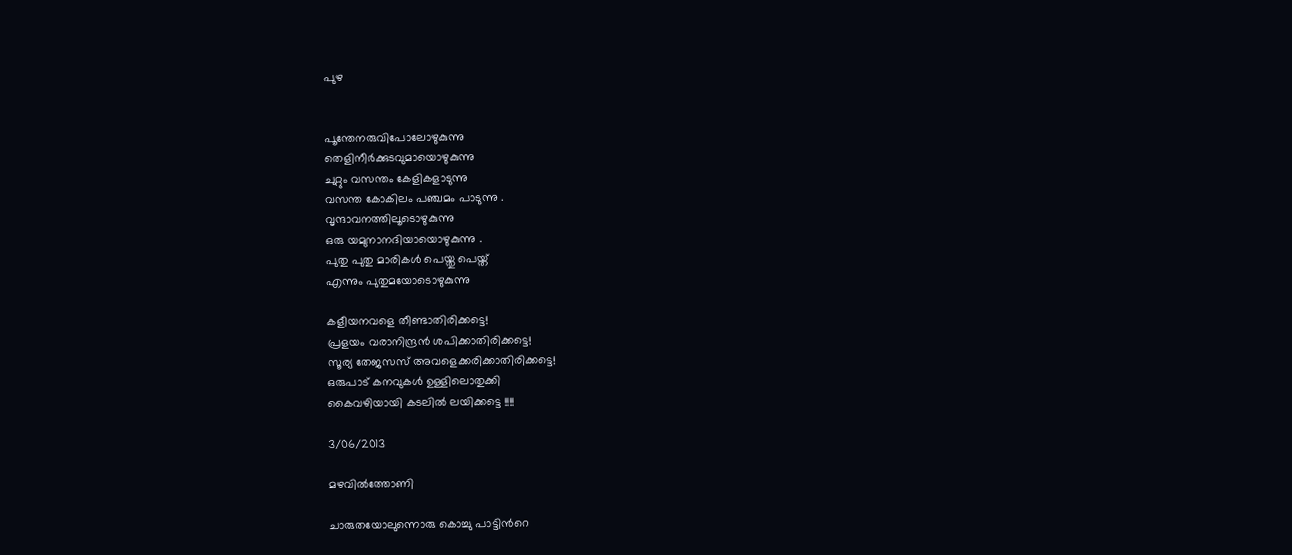പുഴ


പൂന്തേനരുവിപോലോഴുകുന്നു
തെളിനീര്‍ക്കുടവുമായൊഴുകുന്നു
ചുറ്റും വസന്തം കേളികളാടുന്നു
വസന്ത കോകിലം പഞ്ചമം പാടുന്നു .
വൃന്ദാവനത്തിലൂടൊഴുകുന്നു
ഒരു യമുനാനദിയായൊഴുകുന്നു .
പുതു പുതു മാരികള്‍ പെയ്തു പെയ്ത്
എന്നും പുതുമയോടൊഴുകുന്നു

കളീയനവളെ തീണ്ടാതിരിക്കട്ടെ!
പ്രളയം വരാനിന്ദ്രന്‍ ശപിക്കാതിരിക്കട്ടെ!
സൂര്യ തേജസസ് അവളെക്കരിക്കാതിരിക്കട്ടെ!
ഒരുപാട് കനവുകള്‍ ഉള്ളിലൊതുക്കി
കൈവഴിയായി കടലില്‍ ലയിക്കട്ടെ !!!!

3/06/2013

മഴവില്‍ത്തോണി

ചാരുതയോലുന്നൊരു കൊച്ചു പാട്ടിന്‍റെ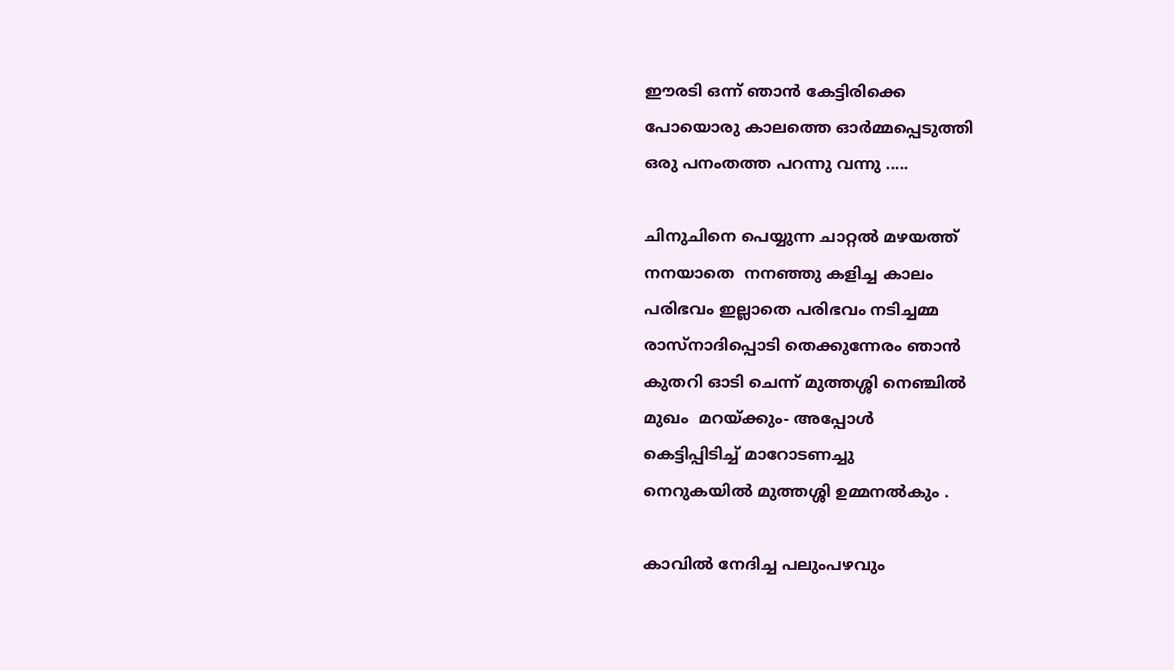ഈരടി ഒന്ന് ഞാന്‍ കേട്ടിരിക്കെ
പോയൊരു കാലത്തെ ഓര്‍മ്മപ്പെടുത്തി
ഒരു പനംതത്ത പറന്നു വന്നു .....

ചിനുചിനെ പെയ്യുന്ന ചാറ്റല്‍ മഴയത്ത്
നനയാതെ  നനഞ്ഞു കളിച്ച കാലം
പരിഭവം ഇല്ലാതെ പരിഭവം നടിച്ചമ്മ
രാസ്നാദിപ്പൊടി തെക്കുന്നേരം ഞാന്‍
കുതറി ഓടി ചെന്ന് മുത്തശ്ശി നെഞ്ചില്‍
മുഖം  മറയ്ക്കും- അപ്പോള്‍
കെട്ടിപ്പിടിച്ച് മാറോടണച്ചു
നെറുകയില്‍ മുത്തശ്ശി ഉമ്മനല്‍കും .

കാവില്‍ നേദിച്ച പലുംപഴവും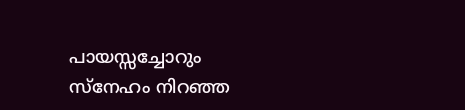പായസ്സച്ചോറും
സ്നേഹം നിറഞ്ഞ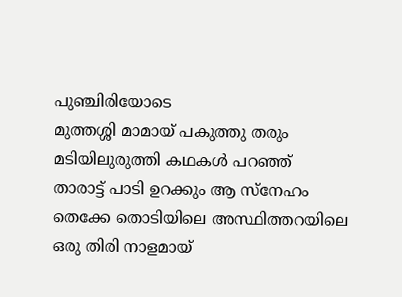പുഞ്ചിരിയോടെ
മുത്തശ്ശി മാമായ് പകുത്തു തരും
മടിയിലുരുത്തി കഥകള്‍ പറഞ്ഞ്
താരാട്ട് പാടി ഉറക്കും ആ സ്നേഹം
തെക്കേ തൊടിയിലെ അസ്ഥിത്തറയിലെ
ഒരു തിരി നാളമായ്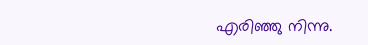എരിഞ്ഞു നിന്നു.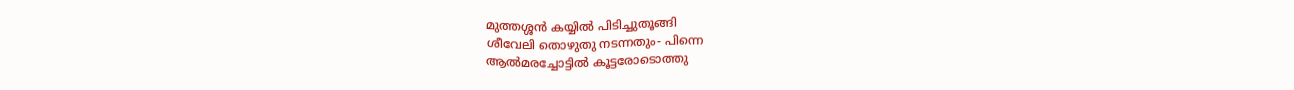മുത്തശ്ശന്‍ കയ്യില്‍ പിടിച്ചുതൂങ്ങി
ശീവേലി തൊഴുതു നടന്നതും- പിന്നെ
ആല്‍മരച്ചോട്ടില്‍ കൂട്ടരോടൊത്തു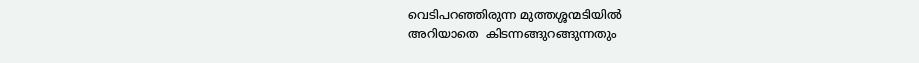വെടിപറഞ്ഞിരുന്ന മുത്തശ്ശന്മടിയില്‍
അറിയാതെ  കിടന്നങ്ങുറങ്ങുന്നതും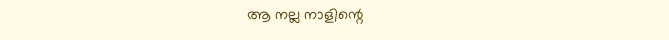ആ നല്ല നാളിന്റെ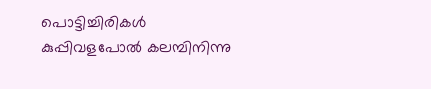പൊട്ടിച്ചിരികള്‍
കുപ്പിവളപോല്‍ കലമ്പിനിന്നു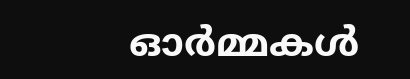ഓര്‍മ്മകള്‍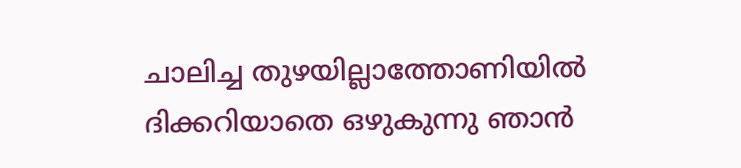ചാലിച്ച തുഴയില്ലാത്തോണിയില്‍
ദിക്കറിയാതെ ഒഴുകുന്നു ഞാന്‍